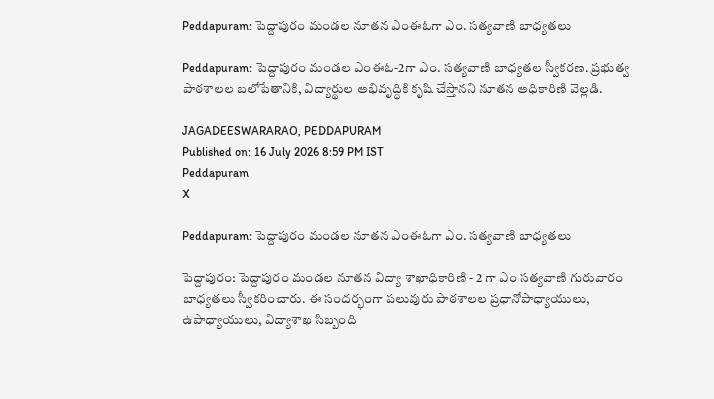Peddapuram: పెద్దాపురం మండల నూతన ఎంఈఓగా ఎం. సత్యవాణి బాధ్యతలు

Peddapuram: పెద్దాపురం మండల ఎంఈఓ-2గా ఎం. సత్యవాణి బాధ్యతల స్వీకరణ. ప్రభుత్వ పాఠశాలల బలోపేతానికి, విద్యార్థుల అభివృద్ధికి కృషి చేస్తానని నూతన అధికారిణి వెల్లడి.

JAGADEESWARARAO, PEDDAPURAM
Published on: 16 July 2026 8:59 PM IST
Peddapuram
X

Peddapuram: పెద్దాపురం మండల నూతన ఎంఈఓగా ఎం. సత్యవాణి బాధ్యతలు

పెద్దాపురం: పెద్దాపురం మండల నూతన విద్యా శాఖాధికారిణి - 2 గా ఎం సత్యవాణి గురువారం బాధ్యతలు స్వీకరించారు. ఈ సందర్భంగా పలువురు పాఠశాలల ప్రధానోపాధ్యాయులు, ఉపాధ్యాయులు, విద్యాశాఖ సిబ్బంది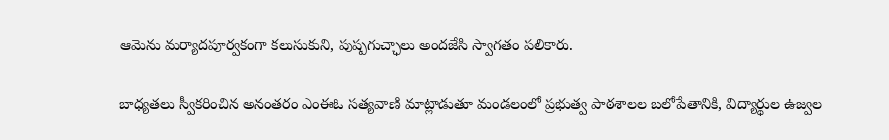ఆమెను మర్యాదపూర్వకంగా కలుసుకుని, పుష్పగుచ్ఛాలు అందజేసి స్వాగతం పలికారు.

బాధ్యతలు స్వీకరించిన అనంతరం ఎంఈఓ సత్యవాణి మాట్లాడుతూ మండలంలో ప్రభుత్వ పాఠశాలల బలోపేతానికి, విద్యార్థుల ఉజ్వల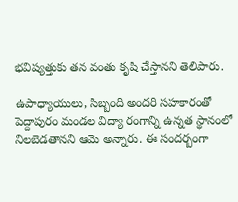భవిష్యత్తుకు తన వంతు కృషి చేస్తానని తెలిపారు.

ఉపాధ్యాయులు, సిబ్బంది అందరి సహకారంతో పెద్దాపురం మండల విద్యా రంగాన్ని ఉన్నత స్థానంలో నిలబెడతానని ఆమె అన్నారు. ఈ సందర్బంగా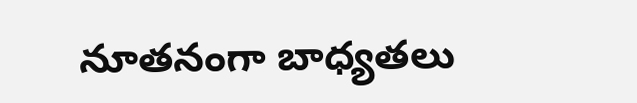నూతనంగా బాధ్యతలు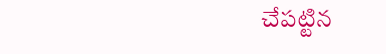చేపట్టిన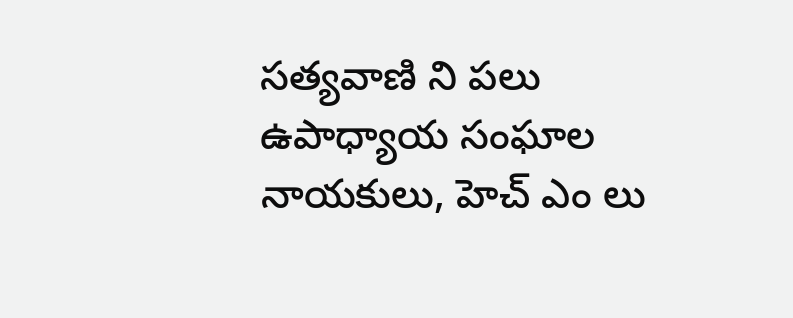సత్యవాణి ని పలు ఉపాధ్యాయ సంఘాల నాయకులు, హెచ్ ఎం లు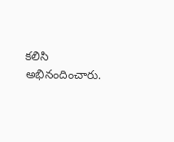కలిసి అభినందించారు.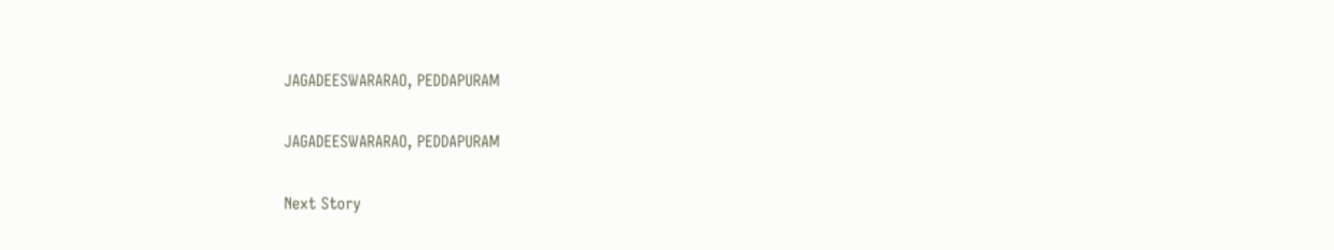JAGADEESWARARAO, PEDDAPURAM

JAGADEESWARARAO, PEDDAPURAM

Next Story